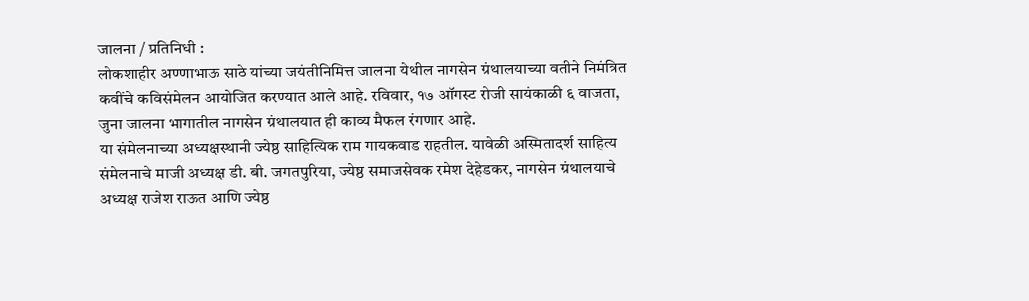जालना / प्रतिनिधी :
लोकशाहीर अण्णाभाऊ साठे यांच्या जयंतीनिमित्त जालना येथील नागसेन ग्रंथालयाच्या वतीने निमंत्रित कवींचे कविसंमेलन आयोजित करण्यात आले आहे. रविवार, १७ ऑगस्ट रोजी सायंकाळी ६ वाजता, जुना जालना भागातील नागसेन ग्रंथालयात ही काव्य मैफल रंगणार आहे.
या संमेलनाच्या अध्यक्षस्थानी ज्येष्ठ साहित्यिक राम गायकवाड राहतील. यावेळी अस्मितादर्श साहित्य संमेलनाचे माजी अध्यक्ष डी. बी. जगतपुरिया, ज्येष्ठ समाजसेवक रमेश देहेडकर, नागसेन ग्रंथालयाचे अध्यक्ष राजेश राऊत आणि ज्येष्ठ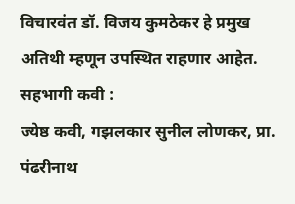विचारवंत डॉ. विजय कुमठेकर हे प्रमुख अतिथी म्हणून उपस्थित राहणार आहेत.
सहभागी कवी :
ज्येष्ठ कवी, गझलकार सुनील लोणकर, प्रा. पंढरीनाथ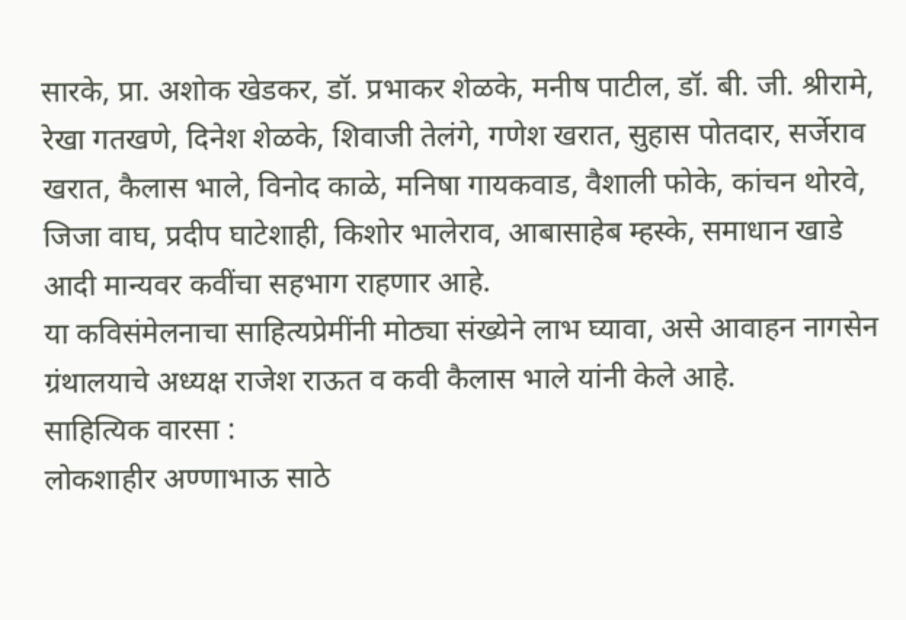सारके, प्रा. अशोक खेडकर, डॉ. प्रभाकर शेळके, मनीष पाटील, डॉ. बी. जी. श्रीरामे, रेखा गतखणे, दिनेश शेळके, शिवाजी तेलंगे, गणेश खरात, सुहास पोतदार, सर्जेराव खरात, कैलास भाले, विनोद काळे, मनिषा गायकवाड, वैशाली फोके, कांचन थोरवे, जिजा वाघ, प्रदीप घाटेशाही, किशोर भालेराव, आबासाहेब म्हस्के, समाधान खाडे आदी मान्यवर कवींचा सहभाग राहणार आहे.
या कविसंमेलनाचा साहित्यप्रेमींनी मोठ्या संख्येने लाभ घ्यावा, असे आवाहन नागसेन ग्रंथालयाचे अध्यक्ष राजेश राऊत व कवी कैलास भाले यांनी केले आहे.
साहित्यिक वारसा :
लोकशाहीर अण्णाभाऊ साठे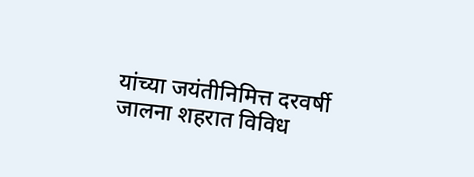यांच्या जयंतीनिमित्त दरवर्षी जालना शहरात विविध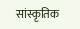सांस्कृतिक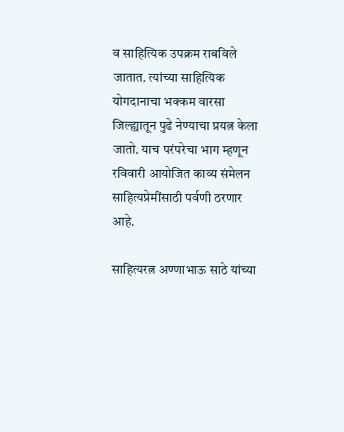व साहित्यिक उपक्रम राबविले जातात. त्यांच्या साहित्यिक योगदानाचा भक्कम वारसा जिल्ह्यातून पुढे नेण्याचा प्रयत्न केला जातो. याच परंपरेचा भाग म्हणून रविवारी आयोजित काव्य संमेलन साहित्यप्रेमींसाठी पर्वणी ठरणार आहे.

साहित्यरत्न अण्णाभाऊ साठे यांच्या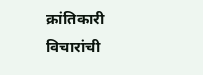क्रांतिकारी विचारांची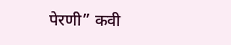पेरणी” कवी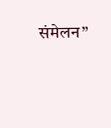संमेलन”